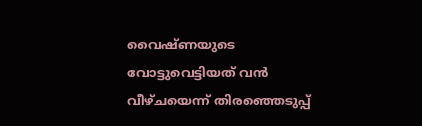വൈഷ്ണയുടെ വോട്ടുവെട്ടിയത് വന്‍ വീഴ്ചയെന്ന് തിരഞ്ഞെടുപ്പ്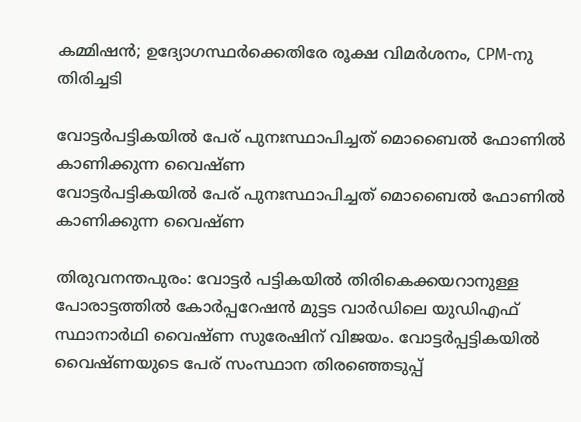കമ്മിഷന്‍; ഉദ്യോഗസ്ഥര്‍ക്കെതിരേ രൂക്ഷ വിമര്‍ശനം, CPM-നു തിരിച്ചടി

വോട്ടർപട്ടികയിൽ പേര് പുനഃസ്ഥാപിച്ചത് മൊബൈൽ ഫോണിൽ കാണിക്കുന്ന വൈഷ്ണ
വോട്ടർപട്ടികയിൽ പേര് പുനഃസ്ഥാപിച്ചത് മൊബൈൽ ഫോണിൽ കാണിക്കുന്ന വൈഷ്ണ

തിരുവനന്തപുരം: വോട്ടര്‍ പട്ടികയില്‍ തിരികെക്കയറാനുള്ള പോരാട്ടത്തില്‍ കോര്‍പ്പറേഷന്‍ മുട്ടട വാര്‍ഡിലെ യുഡിഎഫ് സ്ഥാനാര്‍ഥി വൈഷ്ണ സുരേഷിന് വിജയം. വോട്ടര്‍പ്പട്ടികയില്‍ വൈഷ്ണയുടെ പേര് സംസ്ഥാന തിരഞ്ഞെടുപ്പ്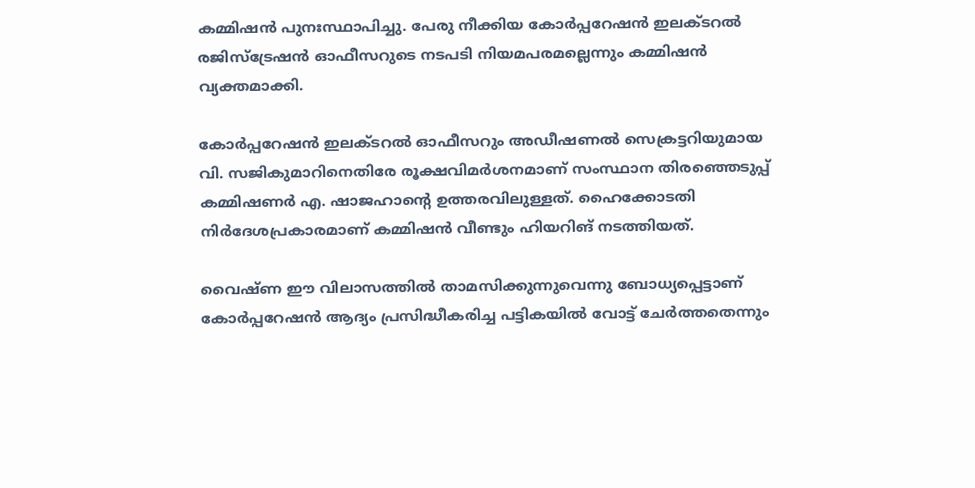കമ്മിഷന്‍ പുനഃസ്ഥാപിച്ചു. പേരു നീക്കിയ കോര്‍പ്പറേഷന്‍ ഇലക്ടറല്‍ രജിസ്ട്രേഷന്‍ ഓഫീസറുടെ നടപടി നിയമപരമല്ലെന്നും കമ്മിഷന്‍ വ്യക്തമാക്കി.

കോര്‍പ്പറേഷന്‍ ഇലക്ടറല്‍ ഓഫീസറും അഡീഷണല്‍ സെക്രട്ടറിയുമായ വി. സജികുമാറിനെതിരേ രൂക്ഷവിമര്‍ശനമാണ് സംസ്ഥാന തിരഞ്ഞെടുപ്പ് കമ്മിഷണര്‍ എ. ഷാജഹാന്റെ ഉത്തരവിലുള്ളത്. ഹൈക്കോടതി നിര്‍ദേശപ്രകാരമാണ് കമ്മിഷന്‍ വീണ്ടും ഹിയറിങ് നടത്തിയത്.

വൈഷ്ണ ഈ വിലാസത്തില്‍ താമസിക്കുന്നുവെന്നു ബോധ്യപ്പെട്ടാണ് കോര്‍പ്പറേഷന്‍ ആദ്യം പ്രസിദ്ധീകരിച്ച പട്ടികയില്‍ വോട്ട് ചേര്‍ത്തതെന്നും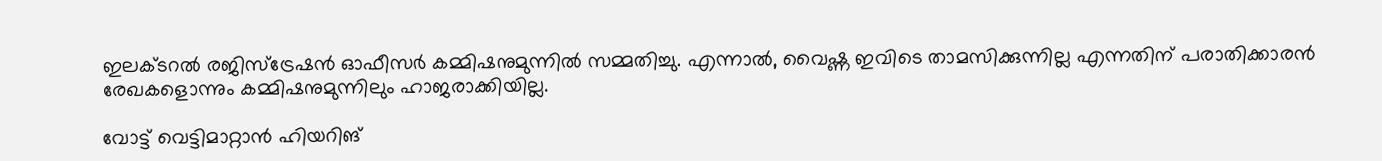ഇലക്ടറല്‍ രജിസ്ട്രേഷന്‍ ഓഫീസര്‍ കമ്മിഷനുമുന്നില്‍ സമ്മതിച്ചു. എന്നാല്‍, വൈഷ്ണ ഇവിടെ താമസിക്കുന്നില്ല എന്നതിന് പരാതിക്കാരന്‍ രേഖകളൊന്നും കമ്മിഷനുമുന്നിലും ഹാജരാക്കിയില്ല.

വോട്ട് വെട്ടിമാറ്റാന്‍ ഹിയറിങ്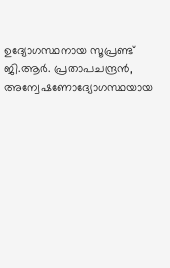ഉദ്യോഗസ്ഥനായ സൂപ്രണ്ട് ജി.ആര്‍. പ്രതാപചന്ദ്രന്‍, അന്വേഷണോദ്യോഗസ്ഥയായ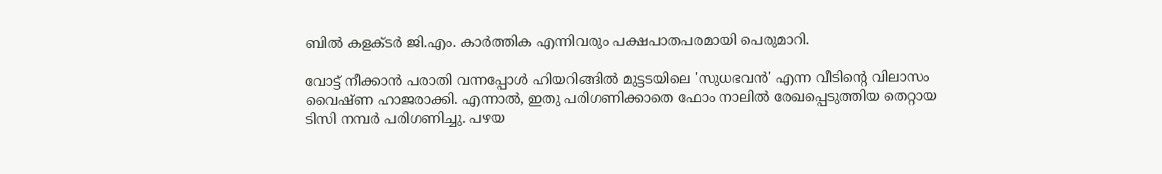ബില്‍ കളക്ടര്‍ ജി.എം. കാര്‍ത്തിക എന്നിവരും പക്ഷപാതപരമായി പെരുമാറി.

വോട്ട് നീക്കാന്‍ പരാതി വന്നപ്പോള്‍ ഹിയറിങ്ങില്‍ മുട്ടടയിലെ 'സുധഭവന്‍' എന്ന വീടിന്റെ വിലാസം വൈഷ്ണ ഹാജരാക്കി. എന്നാല്‍, ഇതു പരിഗണിക്കാതെ ഫോം നാലില്‍ രേഖപ്പെടുത്തിയ തെറ്റായ ടിസി നമ്പര്‍ പരിഗണിച്ചു. പഴയ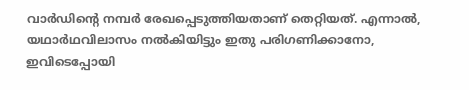വാര്‍ഡിന്റെ നമ്പര്‍ രേഖപ്പെടുത്തിയതാണ് തെറ്റിയത്. എന്നാല്‍, യഥാര്‍ഥവിലാസം നല്‍കിയിട്ടും ഇതു പരിഗണിക്കാനോ, ഇവിടെപ്പോയി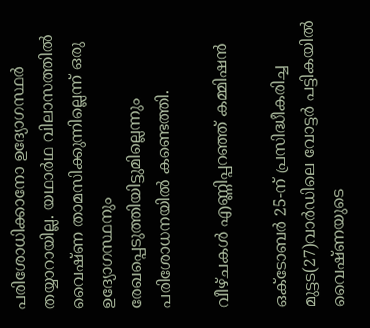പരിശോധിക്കാനോ ഉദ്യോഗസ്ഥര്‍ തയ്യാറായില്ല. യഥാര്‍ഥ വിലാസത്തില്‍ വൈഷ്ണ താമസിക്കുന്നില്ലെന്ന് ഒരു ഉദ്യോഗസ്ഥനും രേഖപ്പെടുത്തിയിട്ടുമില്ലെന്നും പരിശോധനയില്‍ കണ്ടെത്തി.

വീഴ്ചകള്‍ എണ്ണിപ്പറഞ്ഞ് കമ്മിഷന്‍

ഒക്ടോബര്‍ 25-ന് പ്രസിദ്ധീകരിച്ച മുട്ടട(27)വാര്‍ഡിലെ വോട്ടര്‍ പട്ടികയില്‍ വൈഷ്ണയുടെ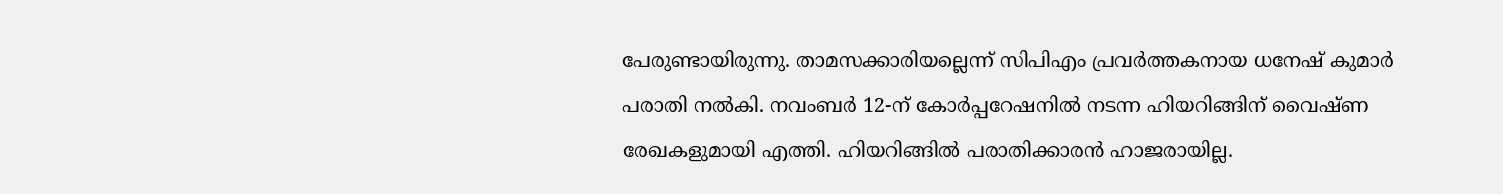പേരുണ്ടായിരുന്നു. താമസക്കാരിയല്ലെന്ന് സിപിഎം പ്രവര്‍ത്തകനായ ധനേഷ് കുമാര്‍ പരാതി നല്‍കി. നവംബര്‍ 12-ന് കോര്‍പ്പറേഷനില്‍ നടന്ന ഹിയറിങ്ങിന് വൈഷ്ണ രേഖകളുമായി എത്തി. ഹിയറിങ്ങില്‍ പരാതിക്കാരന്‍ ഹാജരായില്ല.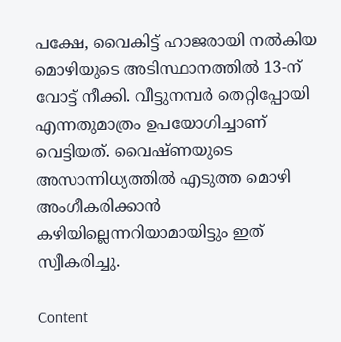പക്ഷേ, വൈകിട്ട് ഹാജരായി നല്‍കിയ മൊഴിയുടെ അടിസ്ഥാനത്തില്‍ 13-ന് വോട്ട് നീക്കി. വീട്ടുനമ്പര്‍ തെറ്റിപ്പോയി എന്നതുമാത്രം ഉപയോഗിച്ചാണ് വെട്ടിയത്. വൈഷ്ണയുടെ അസാന്നിധ്യത്തില്‍ എടുത്ത മൊഴി അംഗീകരിക്കാന്‍ കഴിയില്ലെന്നറിയാമായിട്ടും ഇത് സ്വീകരിച്ചു.

Content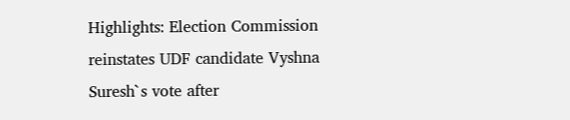Highlights: Election Commission reinstates UDF candidate Vyshna Suresh`s vote after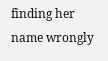finding her name wrongly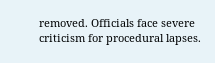removed. Officials face severe criticism for procedural lapses.